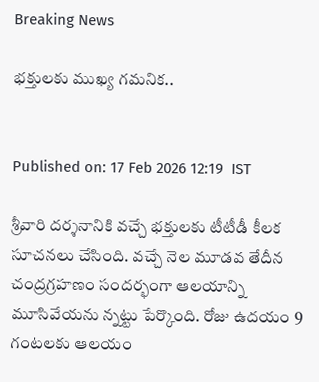Breaking News

భక్తులకు ముఖ్య గమనిక..


Published on: 17 Feb 2026 12:19  IST

శ్రీవారి దర్శనానికి వచ్చే భక్తులకు టీటీడీ కీలక సూచనలు చేసింది. వచ్చే నెల మూడవ తేదీన చంద్రగ్రహణం సందర్భంగా ఆలయాన్ని మూసివేయను న్నట్టు పేర్కొంది. రోజు ఉదయం 9 గంటలకు ఆలయం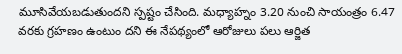మూసివేయబడుతుందని స్పష్టం చేసింది. మధ్యాహ్నం 3.20 నుంచి సాయంత్రం 6.47 వరకు గ్రహణం ఉంటుం దని ఈ నేపథ్యంలో ఆరోజులు పలు ఆర్జిత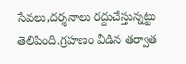సేవలు,దర్శనాలు రద్దుచేస్తున్నట్టు తెలిపింది.గ్రహణం వీడిన తర్వాత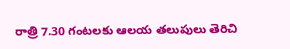రాత్రి 7.30 గంటలకు ఆలయ తలుపులు తెరిచి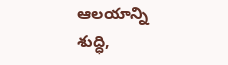ఆలయాన్ని శుద్ధి,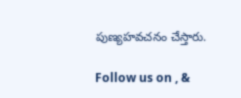పుణ్యహవచనం చేస్తారు.

Follow us on , &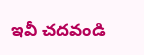ఇవీ చదవండి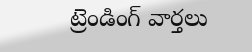ట్రెండింగ్ వార్తలు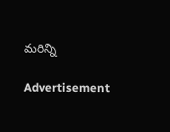మరిన్ని

Advertisement